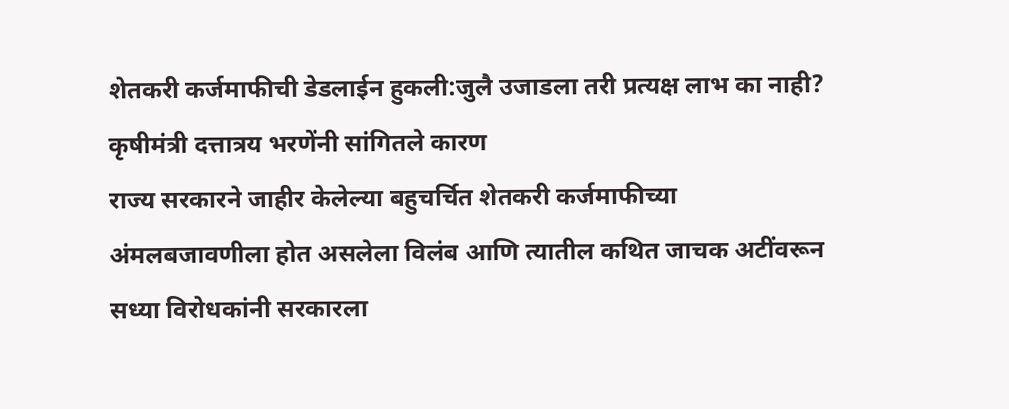शेतकरी कर्जमाफीची डेडलाईन हुकली:जुलै उजाडला तरी प्रत्यक्ष लाभ का नाही? कृषीमंत्री दत्तात्रय भरणेंनी सांगितले कारण
राज्य सरकारने जाहीर केलेल्या बहुचर्चित शेतकरी कर्जमाफीच्या अंमलबजावणीला होत असलेला विलंब आणि त्यातील कथित जाचक अटींवरून सध्या विरोधकांनी सरकारला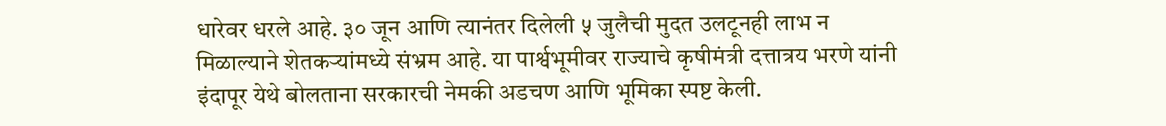धारेवर धरले आहे. ३० जून आणि त्यानंतर दिलेली ५ जुलैची मुदत उलटूनही लाभ न मिळाल्याने शेतकऱ्यांमध्ये संभ्रम आहे. या पार्श्वभूमीवर राज्याचे कृषीमंत्री दत्तात्रय भरणे यांनी इंदापूर येथे बोलताना सरकारची नेमकी अडचण आणि भूमिका स्पष्ट केली.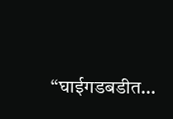“घाईगडबडीत…